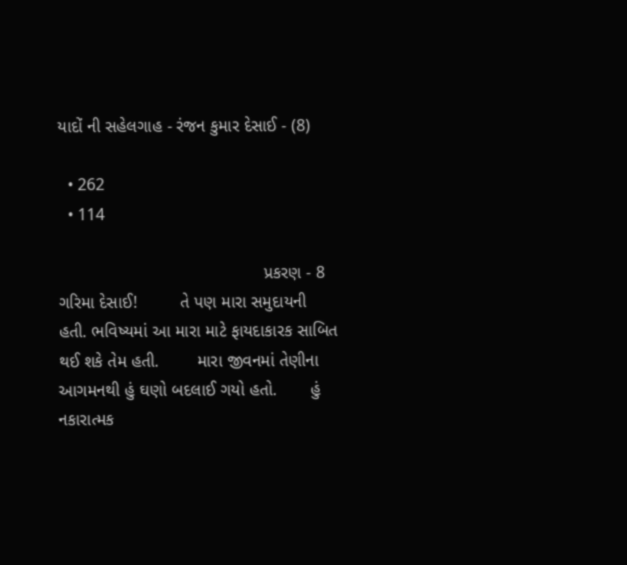યાદોં ની સહેલગાહ - રંજન કુમાર દેસાઈ - (8)

  • 262
  • 114

                                           પ્રકરણ - 8         ગરિમા દેસાઈ!         તે પણ મારા સમુદાયની હતી. ભવિષ્યમાં આ મારા માટે ફાયદાકારક સાબિત થઈ શકે તેમ હતી.        મારા જીવનમાં તેણીના આગમનથી હું ઘણો બદલાઈ ગયો હતો.       હું નકારાત્મક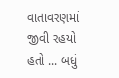વાતાવરણમાં જીવી રહયો હતો ... બધું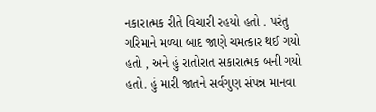નકારાત્મક રીતે વિચારી રહયો હતો . પરંતુ ગરિમાને મળ્યા બાદ જાણે ચમત્કાર થઈ ગયો હતો , અને હું રાતોરાત સકારાત્મક બની ગયો હતો. હું મારી જાતને સર્વગુણ સંપન્ન માનવા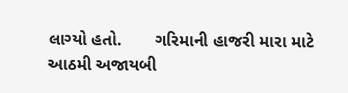લાગ્યો હતો.       ગરિમાની હાજરી મારા માટે આઠમી અજાયબી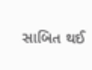સાબિત થઈ